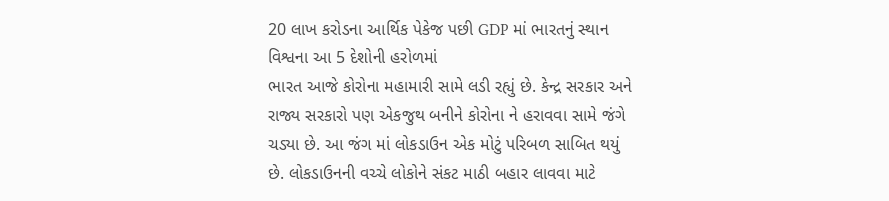20 લાખ કરોડના આર્થિક પેકેજ પછી GDP માં ભારતનું સ્થાન વિશ્વના આ 5 દેશોની હરોળમાં
ભારત આજે કોરોના મહામારી સામે લડી રહ્યું છે. કેન્દ્ર સરકાર અને રાજ્ય સરકારો પણ એકજુથ બનીને કોરોના ને હરાવવા સામે જંગે ચડ્યા છે. આ જંગ માં લોકડાઉન એક મોટું પરિબળ સાબિત થયું છે. લોકડાઉનની વચ્ચે લોકોને સંકટ માઠી બહાર લાવવા માટે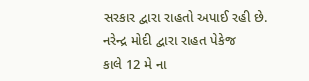સરકાર દ્વારા રાહતો અપાઈ રહી છે.
નરેન્દ્ર મોદી દ્વારા રાહત પેકેજ
કાલે 12 મે ના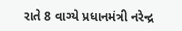રાતે 8 વાગ્યે પ્રધાનમંત્રી નરેન્દ્ર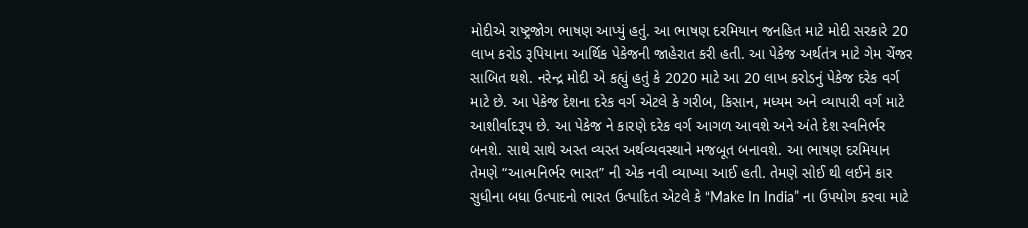મોદીએ રાષ્ટ્રજોગ ભાષણ આપ્યું હતું. આ ભાષણ દરમિયાન જનહિત માટે મોદી સરકારે 20 લાખ કરોડ રૂપિયાના આર્થિક પેકેજની જાહેરાત કરી હતી. આ પેકેજ અર્થતંત્ર માટે ગેમ ચેંજર સાબિત થશે. નરેન્દ્ર મોદી એ કહ્યું હતું કે 2020 માટે આ 20 લાખ કરોડનું પેકેજ દરેક વર્ગ માટે છે. આ પેકેજ દેશના દરેક વર્ગ એટલે કે ગરીબ, કિસાન, મધ્યમ અને વ્યાપારી વર્ગ માટે આશીર્વાદરૂપ છે. આ પેકેજ ને કારણે દરેક વર્ગ આગળ આવશે અને અંતે દેશ સ્વનિર્ભર બનશે. સાથે સાથે અસ્ત વ્યસ્ત અર્થવ્યવસ્થાને મજબૂત બનાવશે. આ ભાષણ દરમિયાન તેમણે “આત્મનિર્ભર ભારત” ની એક નવી વ્યાખ્યા આઈ હતી. તેમણે સોઈ થી લઈને કાર સુધીના બધા ઉત્પાદનો ભારત ઉત્પાદિત એટલે કે “Make In India” ના ઉપયોગ કરવા માટે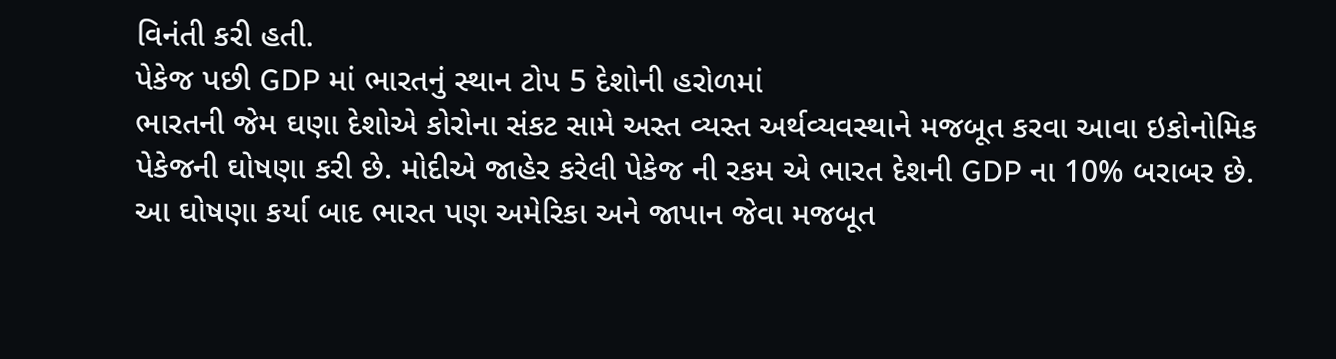વિનંતી કરી હતી.
પેકેજ પછી GDP માં ભારતનું સ્થાન ટોપ 5 દેશોની હરોળમાં
ભારતની જેમ ઘણા દેશોએ કોરોના સંકટ સામે અસ્ત વ્યસ્ત અર્થવ્યવસ્થાને મજબૂત કરવા આવા ઇકોનોમિક પેકેજની ઘોષણા કરી છે. મોદીએ જાહેર કરેલી પેકેજ ની રકમ એ ભારત દેશની GDP ના 10% બરાબર છે. આ ઘોષણા કર્યા બાદ ભારત પણ અમેરિકા અને જાપાન જેવા મજબૂત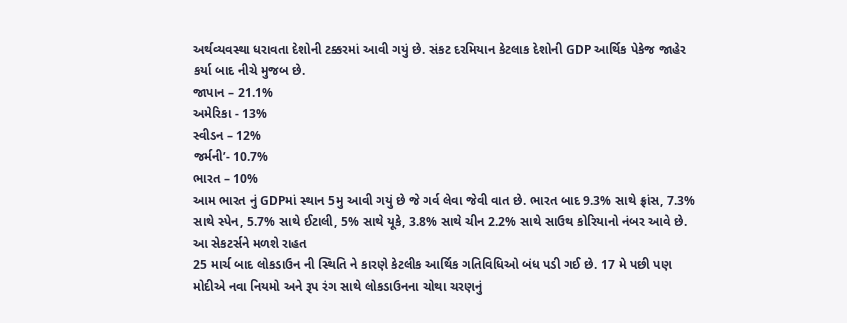અર્થવ્યવસ્થા ધરાવતા દેશોની ટક્કરમાં આવી ગયું છે. સંકટ દરમિયાન કેટલાક દેશોની GDP આર્થિક પેકેજ જાહેર કર્યા બાદ નીચે મુજબ છે.
જાપાન – 21.1%
અમેરિકા - 13%
સ્વીડન – 12%
જર્મની’- 10.7%
ભારત – 10%
આમ ભારત નું GDPમાં સ્થાન 5મુ આવી ગયું છે જે ગર્વ લેવા જેવી વાત છે. ભારત બાદ 9.3% સાથે ફ્રાંસ, 7.3% સાથે સ્પેન, 5.7% સાથે ઈટાલી, 5% સાથે યૂકે, 3.8% સાથે ચીન 2.2% સાથે સાઉથ કોરિયાનો નંબર આવે છે.
આ સેકટર્સને મળશે રાહત
25 માર્ચ બાદ લોકડાઉન ની સ્થિતિ ને કારણે કેટલીક આર્થિક ગતિવિધિઓ બંધ પડી ગઈ છે. 17 મે પછી પણ મોદીએ નવા નિયમો અને રૂપ રંગ સાથે લોકડાઉનના ચોથા ચરણનું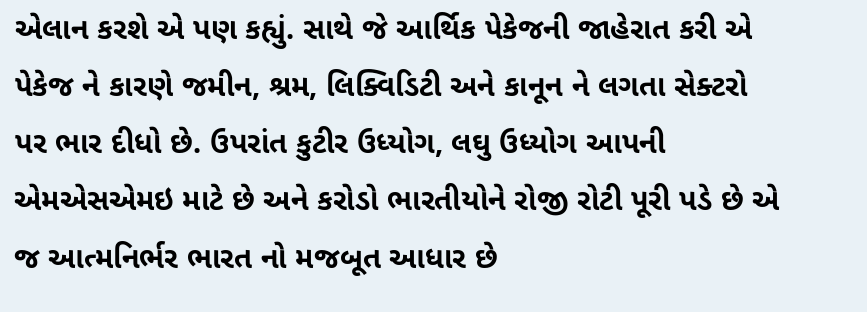એલાન કરશે એ પણ કહ્યું. સાથે જે આર્થિક પેકેજની જાહેરાત કરી એ પેકેજ ને કારણે જમીન, શ્રમ, લિક્વિડિટી અને કાનૂન ને લગતા સેક્ટરો પર ભાર દીધો છે. ઉપરાંત કુટીર ઉધ્યોગ, લઘુ ઉધ્યોગ આપની એમએસએમઇ માટે છે અને કરોડો ભારતીયોને રોજી રોટી પૂરી પડે છે એ જ આત્મનિર્ભર ભારત નો મજબૂત આધાર છે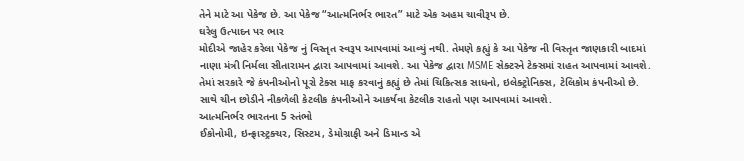તેને માટે આ પેકેજ છે. આ પેકેજ “આત્મનિર્ભર ભારત” માટે એક અહમ ચાવીરૂપ છે.
ઘરેલુ ઉત્પાદન પર ભાર
મોદીએ જાહેર કરેલા પેકેજ નું વિસ્તૃત સ્વરૂપ આપવામાં આવ્યું નથી. તેમણે કહ્યું કે આ પેકેજ ની વિસ્તૃત જાણકારી બાદમાં નાણા મંત્રી નિર્મલા સીતારામન દ્વારા આપવામાં આવશે. આ પેકેજ દ્વારા MSME સેક્ટરને ટેક્સમાં રાહત આપવામાં આવશે. તેમાં સરકારે જે કંપનીઓનો પૂરો ટેક્સ માફ કરવાનું કહ્યું છે તેમાં ચિકિત્સક સાધનો, ઇલેક્ટ્રોનિક્સ, ટેલિકોમ કંપનીઓ છે. સાથે ચીન છોડીને નીકળેલી કેટલીક કંપનીઓને આકર્ષવા કેટલીક રાહતો પણ આપવામાં આવશે.
આત્મનિર્ભર ભારતના 5 સ્તંભો
ઈકોનોમી, ઇન્ફ્રાસ્ટ્રક્ચર, સિસ્ટમ, ડેમોગ્રાફી અને ડિમાન્ડ એ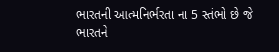ભારતની આત્મનિર્ભરતા ના 5 સ્તંભો છે જે ભારતને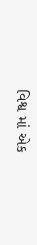વિશ્વ માં એક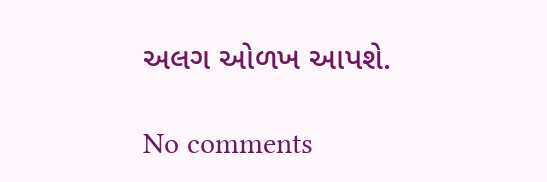અલગ ઓળખ આપશે.

No comments